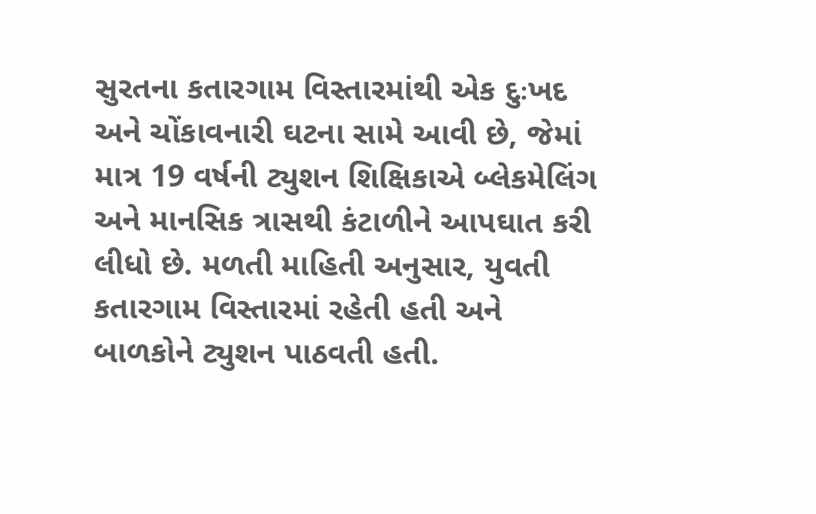સુરતના કતારગામ વિસ્તારમાંથી એક દુઃખદ અને ચોંકાવનારી ઘટના સામે આવી છે, જેમાં માત્ર 19 વર્ષની ટ્યુશન શિક્ષિકાએ બ્લેકમેલિંગ અને માનસિક ત્રાસથી કંટાળીને આપઘાત કરી લીધો છે. મળતી માહિતી અનુસાર, યુવતી કતારગામ વિસ્તારમાં રહેતી હતી અને બાળકોને ટ્યુશન પાઠવતી હતી.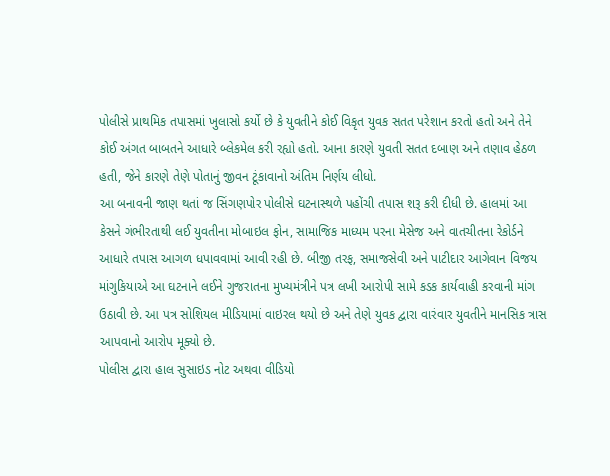પોલીસે પ્રાથમિક તપાસમાં ખુલાસો કર્યો છે કે યુવતીને કોઈ વિકૃત યુવક સતત પરેશાન કરતો હતો અને તેને કોઈ અંગત બાબતને આધારે બ્લેકમેલ કરી રહ્યો હતો. આના કારણે યુવતી સતત દબાણ અને તણાવ હેઠળ હતી, જેને કારણે તેણે પોતાનું જીવન ટૂંકાવાનો અંતિમ નિર્ણય લીધો.
આ બનાવની જાણ થતાં જ સિંગણપોર પોલીસે ઘટનાસ્થળે પહોંચી તપાસ શરૂ કરી દીધી છે. હાલમાં આ કેસને ગંભીરતાથી લઈ યુવતીના મોબાઇલ ફોન, સામાજિક માધ્યમ પરના મેસેજ અને વાતચીતના રેકોર્ડને આધારે તપાસ આગળ ધપાવવામાં આવી રહી છે. બીજી તરફ, સમાજસેવી અને પાટીદાર આગેવાન વિજય માંગુકિયાએ આ ઘટનાને લઈને ગુજરાતના મુખ્યમંત્રીને પત્ર લખી આરોપી સામે કડક કાર્યવાહી કરવાની માંગ ઉઠાવી છે. આ પત્ર સોશિયલ મીડિયામાં વાઇરલ થયો છે અને તેણે યુવક દ્વારા વારંવાર યુવતીને માનસિક ત્રાસ આપવાનો આરોપ મૂક્યો છે.
પોલીસ દ્વારા હાલ સુસાઇડ નોટ અથવા વીડિયો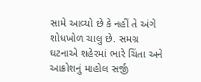સામે આવ્યો છે કે નહીં તે અંગે શોધખોળ ચાલુ છે. સમગ્ર ઘટનાએ શહેરમાં ભારે ચિંતા અને આક્રોશનું માહોલ સર્જી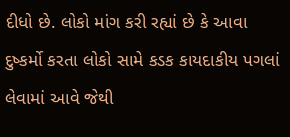દીધો છે. લોકો માંગ કરી રહ્યાં છે કે આવા દુષ્કર્મો કરતા લોકો સામે કડક કાયદાકીય પગલાં લેવામાં આવે જેથી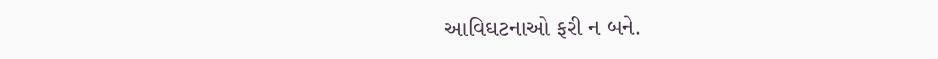આવિઘટનાઓ ફરી ન બને.